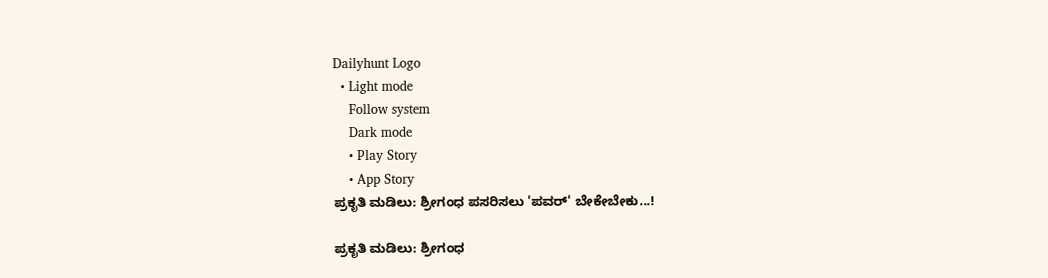Dailyhunt Logo
  • Light mode
    Follow system
    Dark mode
    • Play Story
    • App Story
ಪ್ರಕೃತಿ ಮಡಿಲು: ಶ್ರೀಗಂಧ ಪಸರಿಸಲು 'ಪವರ್‌' ಬೇಕೇಬೇಕು...!

ಪ್ರಕೃತಿ ಮಡಿಲು: ಶ್ರೀಗಂಧ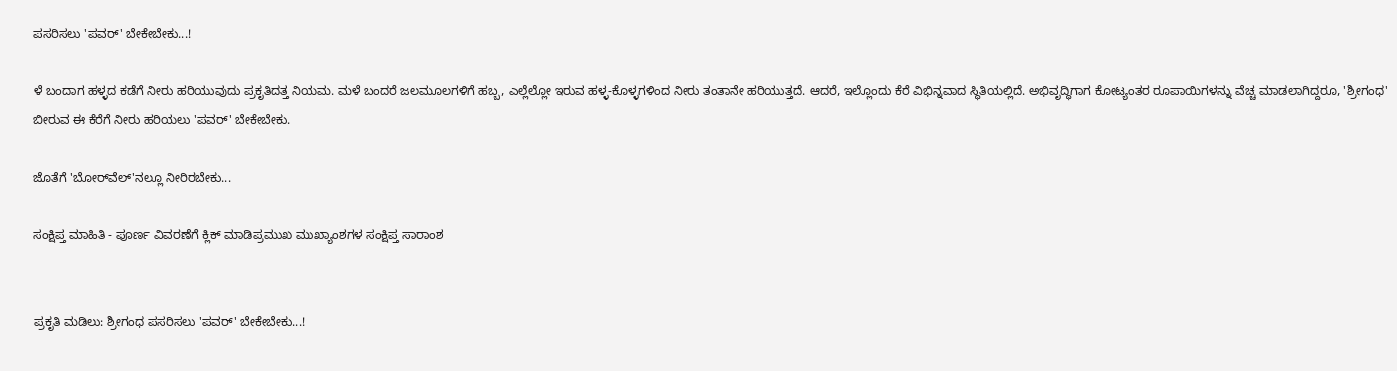ಪಸರಿಸಲು 'ಪವರ್‌' ಬೇಕೇಬೇಕು...!

ಳೆ ಬಂದಾಗ ಹಳ್ಳದ ಕಡೆಗೆ ನೀರು ಹರಿಯುವುದು ಪ್ರಕೃತಿದತ್ತ ನಿಯಮ. ಮಳೆ ಬಂದರೆ ಜಲಮೂಲಗಳಿಗೆ ಹಬ್ಬ, ಎಲ್ಲೆಲ್ಲೋ ಇರುವ ಹಳ್ಳ-ಕೊಳ್ಳಗಳಿಂದ ನೀರು ತಂತಾನೇ ಹರಿಯುತ್ತದೆ. ಆದರೆ, ಇಲ್ಲೊಂದು ಕೆರೆ ವಿಭಿನ್ನವಾದ ಸ್ಥಿತಿಯಲ್ಲಿದೆ. ಅಭಿವೃದ್ಧಿಗಾಗ ಕೋಟ್ಯಂತರ ರೂಪಾಯಿಗಳನ್ನು ವೆಚ್ಚ ಮಾಡಲಾಗಿದ್ದರೂ, 'ಶ್ರೀಗಂಧ' ಬೀರುವ ಈ ಕೆರೆಗೆ ನೀರು ಹರಿಯಲು 'ಪವರ್‌' ಬೇಕೇಬೇಕು.

ಜೊತೆಗೆ 'ಬೋರ್‌ವೆಲ್‌'ನಲ್ಲೂ ನೀರಿರಬೇಕು...

ಸಂಕ್ಷಿಪ್ತ ಮಾಹಿತಿ - ಪೂರ್ಣ ವಿವರಣೆಗೆ ಕ್ಲಿಕ್ ಮಾಡಿಪ್ರಮುಖ ಮುಖ್ಯಾಂಶಗಳ ಸಂಕ್ಷಿಪ್ತ ಸಾರಾಂಶ


ಪ್ರಕೃತಿ ಮಡಿಲು: ಶ್ರೀಗಂಧ ಪಸರಿಸಲು 'ಪವರ್‌' ಬೇಕೇಬೇಕು...!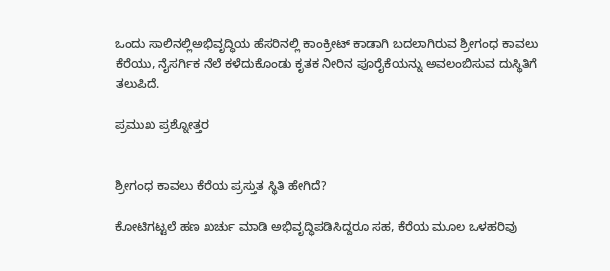ಒಂದು ಸಾಲಿನಲ್ಲಿಅಭಿವೃದ್ಧಿಯ ಹೆಸರಿನಲ್ಲಿ ಕಾಂಕ್ರೀಟ್ ಕಾಡಾಗಿ ಬದಲಾಗಿರುವ ಶ್ರೀಗಂಧ ಕಾವಲು ಕೆರೆಯು, ನೈಸರ್ಗಿಕ ನೆಲೆ ಕಳೆದುಕೊಂಡು ಕೃತಕ ನೀರಿನ ಪೂರೈಕೆಯನ್ನು ಅವಲಂಬಿಸುವ ದುಸ್ಥಿತಿಗೆ ತಲುಪಿದೆ.

ಪ್ರಮುಖ ಪ್ರಶ್ನೋತ್ತರ


ಶ್ರೀಗಂಧ ಕಾವಲು ಕೆರೆಯ ಪ್ರಸ್ತುತ ಸ್ಥಿತಿ ಹೇಗಿದೆ?

ಕೋಟಿಗಟ್ಟಲೆ ಹಣ ಖರ್ಚು ಮಾಡಿ ಅಭಿವೃದ್ಧಿಪಡಿಸಿದ್ದರೂ ಸಹ, ಕೆರೆಯ ಮೂಲ ಒಳಹರಿವು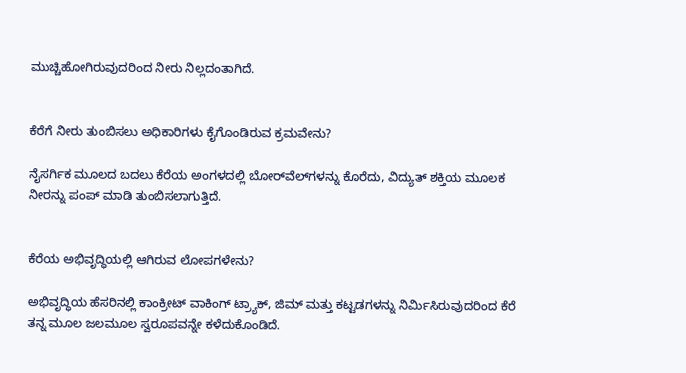ಮುಚ್ಚಿಹೋಗಿರುವುದರಿಂದ ನೀರು ನಿಲ್ಲದಂತಾಗಿದೆ.


ಕೆರೆಗೆ ನೀರು ತುಂಬಿಸಲು ಅಧಿಕಾರಿಗಳು ಕೈಗೊಂಡಿರುವ ಕ್ರಮವೇನು?

ನೈಸರ್ಗಿಕ ಮೂಲದ ಬದಲು ಕೆರೆಯ ಅಂಗಳದಲ್ಲಿ ಬೋರ್‌ವೆಲ್‌ಗಳನ್ನು ಕೊರೆದು, ವಿದ್ಯುತ್ ಶಕ್ತಿಯ ಮೂಲಕ ನೀರನ್ನು ಪಂಪ್ ಮಾಡಿ ತುಂಬಿಸಲಾಗುತ್ತಿದೆ.


ಕೆರೆಯ ಅಭಿವೃದ್ಧಿಯಲ್ಲಿ ಆಗಿರುವ ಲೋಪಗಳೇನು?

ಅಭಿವೃದ್ಧಿಯ ಹೆಸರಿನಲ್ಲಿ ಕಾಂಕ್ರೀಟ್ ವಾಕಿಂಗ್ ಟ್ರ್ಯಾಕ್, ಜಿಮ್ ಮತ್ತು ಕಟ್ಟಡಗಳನ್ನು ನಿರ್ಮಿಸಿರುವುದರಿಂದ ಕೆರೆ ತನ್ನ ಮೂಲ ಜಲಮೂಲ ಸ್ವರೂಪವನ್ನೇ ಕಳೆದುಕೊಂಡಿದೆ.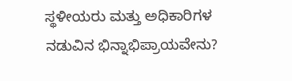ಸ್ಥಳೀಯರು ಮತ್ತು ಅಧಿಕಾರಿಗಳ ನಡುವಿನ ಭಿನ್ನಾಭಿಪ್ರಾಯವೇನು?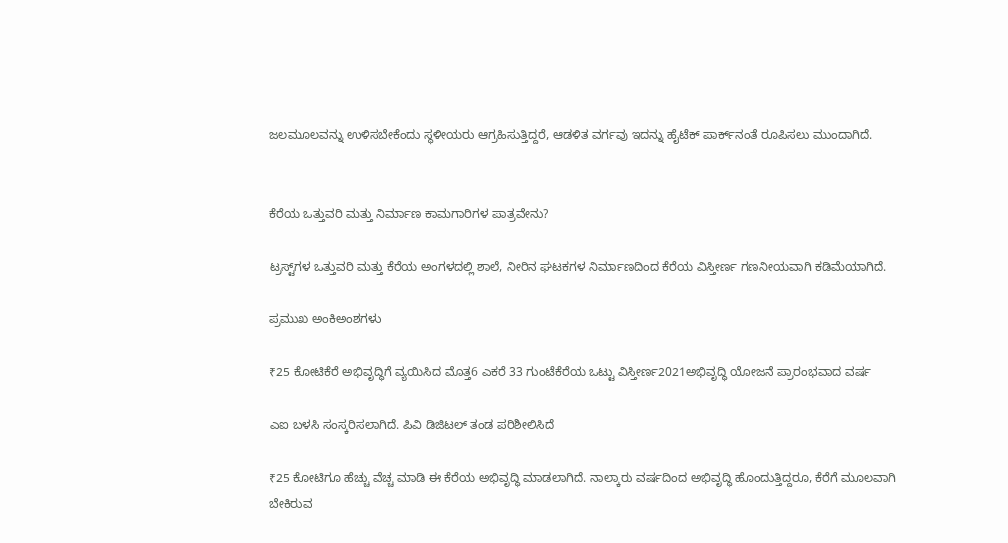ಜಲಮೂಲವನ್ನು ಉಳಿಸಬೇಕೆಂದು ಸ್ಥಳೀಯರು ಆಗ್ರಹಿಸುತ್ತಿದ್ದರೆ, ಆಡಳಿತ ವರ್ಗವು ಇದನ್ನು ಹೈಟೆಕ್ ಪಾರ್ಕ್‌ನಂತೆ ರೂಪಿಸಲು ಮುಂದಾಗಿದೆ.


ಕೆರೆಯ ಒತ್ತುವರಿ ಮತ್ತು ನಿರ್ಮಾಣ ಕಾಮಗಾರಿಗಳ ಪಾತ್ರವೇನು?

ಟ್ರಸ್ಟ್‌ಗಳ ಒತ್ತುವರಿ ಮತ್ತು ಕೆರೆಯ ಅಂಗಳದಲ್ಲಿ ಶಾಲೆ, ನೀರಿನ ಘಟಕಗಳ ನಿರ್ಮಾಣದಿಂದ ಕೆರೆಯ ವಿಸ್ತೀರ್ಣ ಗಣನೀಯವಾಗಿ ಕಡಿಮೆಯಾಗಿದೆ.

ಪ್ರಮುಖ ಅಂಕಿಅಂಶಗಳು

₹25 ಕೋಟಿಕೆರೆ ಅಭಿವೃದ್ಧಿಗೆ ವ್ಯಯಿಸಿದ ಮೊತ್ತ6 ಎಕರೆ 33 ಗುಂಟೆಕೆರೆಯ ಒಟ್ಟು ವಿಸ್ತೀರ್ಣ2021ಅಭಿವೃದ್ಧಿ ಯೋಜನೆ ಪ್ರಾರಂಭವಾದ ವರ್ಷ

ಎಐ ಬಳಸಿ ಸಂಸ್ಕರಿಸಲಾಗಿದೆ. ಪಿವಿ ಡಿಜಿಟಲ್ ತಂಡ ಪರಿಶೀಲಿಸಿದೆ

₹25 ಕೋಟಿಗೂ ಹೆಚ್ಚು ವೆಚ್ಚ ಮಾಡಿ ಈ ಕೆರೆಯ ಅಭಿವೃದ್ಧಿ ಮಾಡಲಾಗಿದೆ. ನಾಲ್ಕಾರು ವರ್ಷದಿಂದ ಅಭಿವೃದ್ಧಿ ಹೊಂದುತ್ತಿದ್ದರೂ, ಕೆರೆಗೆ ಮೂಲವಾಗಿ ಬೇಕಿರುವ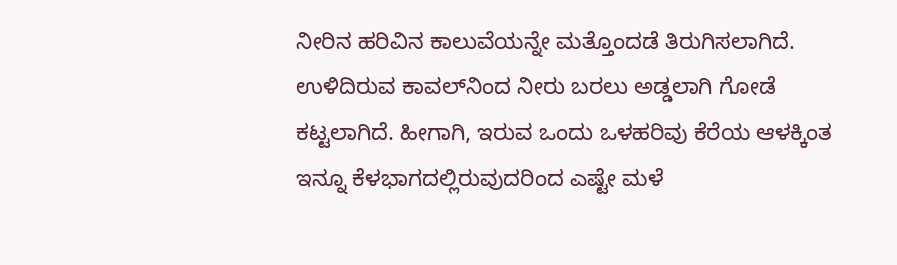ನೀರಿನ ಹರಿವಿನ ಕಾಲುವೆಯನ್ನೇ ಮತ್ತೊಂದಡೆ ತಿರುಗಿಸಲಾಗಿದೆ. ಉಳಿದಿರುವ ಕಾವಲ್‌ನಿಂದ ನೀರು ಬರಲು ಅಡ್ಡಲಾಗಿ ಗೋಡೆ ಕಟ್ಟಲಾಗಿದೆ. ಹೀಗಾಗಿ, ಇರುವ ಒಂದು ಒಳಹರಿವು ಕೆರೆಯ ಆಳಕ್ಕಿಂತ ಇನ್ನೂ ಕೆಳಭಾಗದಲ್ಲಿರುವುದರಿಂದ ಎಷ್ಟೇ ಮಳೆ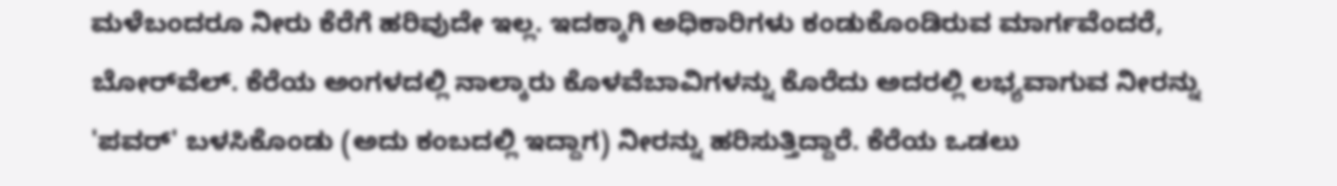ಮಳೆಬಂದರೂ ನೀರು ಕೆರೆಗೆ ಹರಿವುದೇ ಇಲ್ಲ. ಇದಕ್ಕಾಗಿ ಅಧಿಕಾರಿಗಳು ಕಂಡುಕೊಂಡಿರುವ ಮಾರ್ಗವೆಂದರೆ, ಬೋರ್‌ವೆಲ್‌. ಕೆರೆಯ ಅಂಗಳದಲ್ಲಿ ನಾಲ್ಕಾರು ಕೊಳವೆಬಾವಿಗಳನ್ನು ಕೊರೆದು ಅದರಲ್ಲಿ ಲಭ್ಯವಾಗುವ ನೀರನ್ನು 'ಪವರ್‌' ಬಳಸಿಕೊಂಡು (ಅದು ಕಂಬದಲ್ಲಿ ಇದ್ದಾಗ) ನೀರನ್ನು ಹರಿಸುತ್ತಿದ್ದಾರೆ. ಕೆರೆಯ ಒಡಲು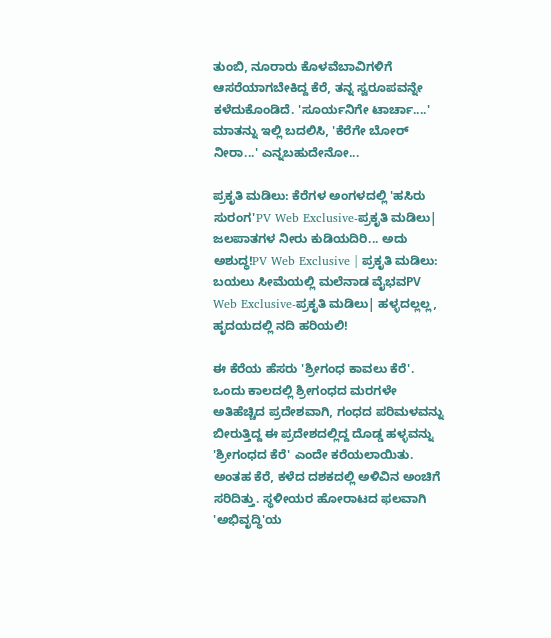ತುಂಬಿ, ನೂರಾರು ಕೊಳವೆಬಾವಿಗಳಿಗೆ ಆಸರೆಯಾಗಬೇಕಿದ್ದ ಕೆರೆ, ತನ್ನ ಸ್ವರೂಪವನ್ನೇ ಕಳೆದುಕೊಂಡಿದೆ. 'ಸೂರ್ಯನಿಗೇ ಟಾರ್ಚಾ....' ಮಾತನ್ನು ಇಲ್ಲಿ ಬದಲಿಸಿ, 'ಕೆರೆಗೇ ಬೋರ್‌ ನೀರಾ...' ಎನ್ನಬಹುದೇನೋ...

ಪ್ರಕೃತಿ ಮಡಿಲು: ಕೆರೆಗಳ ಅಂಗಳದಲ್ಲಿ 'ಹಸಿರು ಸುರಂಗ'PV Web Exclusive-ಪ್ರಕೃತಿ ಮಡಿಲು| ಜಲಪಾತಗಳ ನೀರು ಕುಡಿಯದಿರಿ... ಅದು ಅಶುದ್ಧ!PV Web Exclusive | ಪ್ರಕೃತಿ ಮಡಿಲು: ಬಯಲು ಸೀಮೆಯಲ್ಲಿ ಮಲೆನಾಡ ವೈಭವPV Web Exclusive-ಪ್ರಕೃತಿ ಮಡಿಲು| ಹಳ್ಳದಲ್ಲಲ್ಲ, ಹೃದಯದಲ್ಲಿ ನದಿ ಹರಿಯಲಿ!

ಈ ಕೆರೆಯ ಹೆಸರು 'ಶ್ರೀಗಂಧ ಕಾವಲು ಕೆರೆ'. ಒಂದು ಕಾಲದಲ್ಲಿ ಶ್ರೀಗಂಧದ ಮರಗಳೇ ಅತಿಹೆಚ್ಚಿದ ಪ್ರದೇಶವಾಗಿ, ಗಂಧದ ಪರಿಮಳವನ್ನು ಬೀರುತ್ತಿದ್ದ ಈ ಪ್ರದೇಶದಲ್ಲಿದ್ದ ದೊಡ್ಡ ಹಳ್ಳವನ್ನು 'ಶ್ರೀಗಂಧದ ಕೆರೆ' ಎಂದೇ ಕರೆಯಲಾಯಿತು. ಅಂತಹ ಕೆರೆ, ಕಳೆದ ದಶಕದಲ್ಲಿ ಅಳಿವಿನ ಅಂಚಿಗೆ ಸರಿದಿತ್ತು. ಸ್ಥಳೀಯರ ಹೋರಾಟದ ಫಲವಾಗಿ 'ಅಭಿವೃದ್ಧಿ'ಯ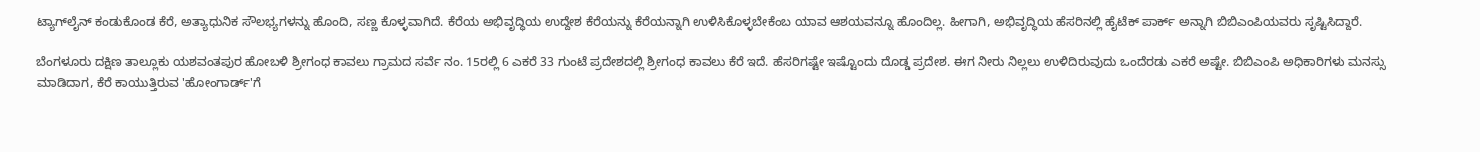ಟ್ಯಾಗ್‌ಲೈನ್‌ ಕಂಡುಕೊಂಡ ಕೆರೆ, ಅತ್ಯಾಧುನಿಕ ಸೌಲಭ್ಯಗಳನ್ನು ಹೊಂದಿ, ಸಣ್ಣ ಕೊಳ್ಳವಾಗಿದೆ. ಕೆರೆಯ ಅಭಿವೃದ್ಧಿಯ ಉದ್ದೇಶ ಕೆರೆಯನ್ನು ಕೆರೆಯನ್ನಾಗಿ ಉಳಿಸಿಕೊಳ್ಳಬೇಕೆಂಬ ಯಾವ ಆಶಯವನ್ನೂ ಹೊಂದಿಲ್ಲ. ಹೀಗಾಗಿ, ಅಭಿವೃದ್ಧಿಯ ಹೆಸರಿನಲ್ಲಿ ಹೈಟೆಕ್‌ ಪಾರ್ಕ್ ಅನ್ನಾಗಿ ಬಿಬಿಎಂಪಿಯವರು ಸೃಷ್ಟಿಸಿದ್ದಾರೆ.

ಬೆಂಗಳೂರು ದಕ್ಷಿಣ ತಾಲ್ಲೂಕು ಯಶವಂತಪುರ ಹೋಬಳಿ ಶ್ರೀಗಂಧ ಕಾವಲು ಗ್ರಾಮದ ಸರ್ವೆ ನಂ. 15ರಲ್ಲಿ 6 ಎಕರೆ 33 ಗುಂಟೆ ಪ್ರದೇಶದಲ್ಲಿ ಶ್ರೀಗಂಧ ಕಾವಲು ಕೆರೆ ಇದೆ. ಹೆಸರಿಗಷ್ಟೇ ಇಷ್ಟೊಂದು ದೊಡ್ಡ ಪ್ರದೇಶ. ಈಗ ನೀರು ನಿಲ್ಲಲು ಉಳಿದಿರುವುದು ಒಂದೆರಡು ಎಕರೆ ಅಷ್ಟೇ. ಬಿಬಿಎಂಪಿ ಅಧಿಕಾರಿಗಳು ಮನಸ್ಸು ಮಾಡಿದಾಗ, ಕೆರೆ ಕಾಯುತ್ತಿರುವ 'ಹೋಂಗಾರ್ಡ್‌'ಗೆ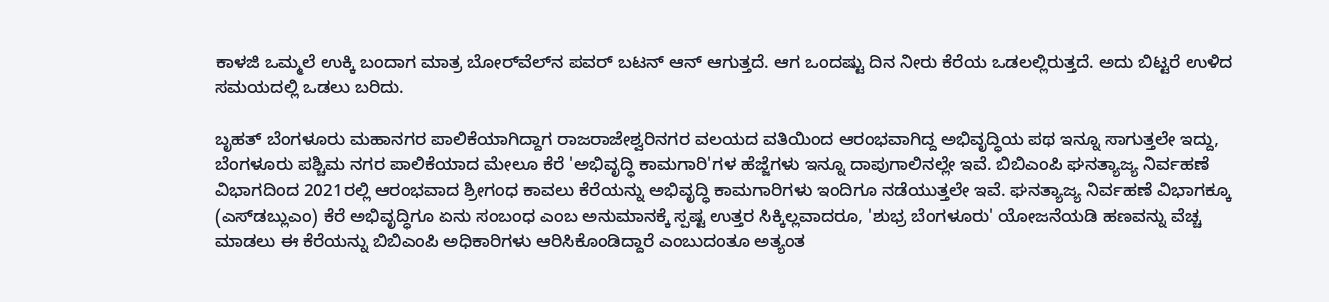ಕಾಳಜಿ ಒಮ್ಮಲೆ ಉಕ್ಕಿ ಬಂದಾಗ ಮಾತ್ರ ಬೋರ್‌ವೆಲ್‌ನ ಪವರ್‌ ಬಟನ್‌ ಆನ್‌ ಆಗುತ್ತದೆ. ಆಗ ಒಂದಷ್ಟು ದಿನ ನೀರು ಕೆರೆಯ ಒಡಲಲ್ಲಿರುತ್ತದೆ. ಅದು ಬಿಟ್ಟರೆ ಉಳಿದ ಸಮಯದಲ್ಲಿ ಒಡಲು ಬರಿದು.

ಬೃಹತ್‌ ಬೆಂಗಳೂರು ಮಹಾನಗರ ಪಾಲಿಕೆಯಾಗಿದ್ದಾಗ ರಾಜರಾಜೇಶ್ವರಿನಗರ ವಲಯದ ವತಿಯಿಂದ ಆರಂಭವಾಗಿದ್ದ ಅಭಿವೃದ್ಧಿಯ ಪಥ ಇನ್ನೂ ಸಾಗುತ್ತಲೇ ಇದ್ದು, ಬೆಂಗಳೂರು ಪಶ್ಚಿಮ ನಗರ ಪಾಲಿಕೆಯಾದ ಮೇಲೂ ಕೆರೆ 'ಅಭಿವೃದ್ಧಿ ಕಾಮಗಾರಿ'ಗಳ ಹೆಜ್ಜೆಗಳು ಇನ್ನೂ ದಾಪುಗಾಲಿನಲ್ಲೇ ಇವೆ. ಬಿಬಿಎಂಪಿ ಘನತ್ಯಾಜ್ಯ ನಿರ್ವಹಣೆ ವಿಭಾಗದಿಂದ 2021ರಲ್ಲಿ ಆರಂಭವಾದ ಶ್ರೀಗಂಧ ಕಾವಲು ಕೆರೆಯನ್ನು ಅಭಿವೃದ್ಧಿ ಕಾಮಗಾರಿಗಳು ಇಂದಿಗೂ ನಡೆಯುತ್ತಲೇ ಇವೆ. ಘನತ್ಯಾಜ್ಯ ನಿರ್ವಹಣೆ ವಿಭಾಗಕ್ಕೂ (ಎಸ್‌ಡಬ್ಲುಎಂ) ಕೆರೆ ಅಭಿವೃದ್ಧಿಗೂ ಏನು ಸಂಬಂಧ ಎಂಬ ಅನುಮಾನಕ್ಕೆ ಸ್ಪಷ್ಟ ಉತ್ತರ ಸಿಕ್ಕಿಲ್ಲವಾದರೂ, 'ಶುಭ್ರ ಬೆಂಗಳೂರು' ಯೋಜನೆಯಡಿ ಹಣವನ್ನು ವೆಚ್ಚ ಮಾಡಲು ಈ ಕೆರೆಯನ್ನು ಬಿಬಿಎಂಪಿ ಅಧಿಕಾರಿಗಳು ಆರಿಸಿಕೊಂಡಿದ್ದಾರೆ ಎಂಬುದಂತೂ ಅತ್ಯಂತ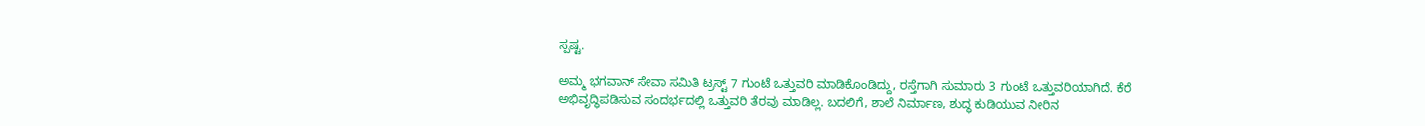ಸ್ಪಷ್ಟ.

ಅಮ್ಮ ಭಗವಾನ್‌ ಸೇವಾ ಸಮಿತಿ ಟ್ರಸ್ಟ್‌ 7 ಗುಂಟೆ ಒತ್ತುವರಿ ಮಾಡಿಕೊಂಡಿದ್ದು, ರಸ್ತೆಗಾಗಿ ಸುಮಾರು 3 ಗುಂಟೆ ಒತ್ತುವರಿಯಾಗಿದೆ. ಕೆರೆ ಅಭಿವೃದ್ಧಿಪಡಿಸುವ ಸಂದರ್ಭದಲ್ಲಿ ಒತ್ತುವರಿ ತೆರವು ಮಾಡಿಲ್ಲ. ಬದಲಿಗೆ, ಶಾಲೆ ನಿರ್ಮಾಣ, ಶುದ್ಧ ಕುಡಿಯುವ ನೀರಿನ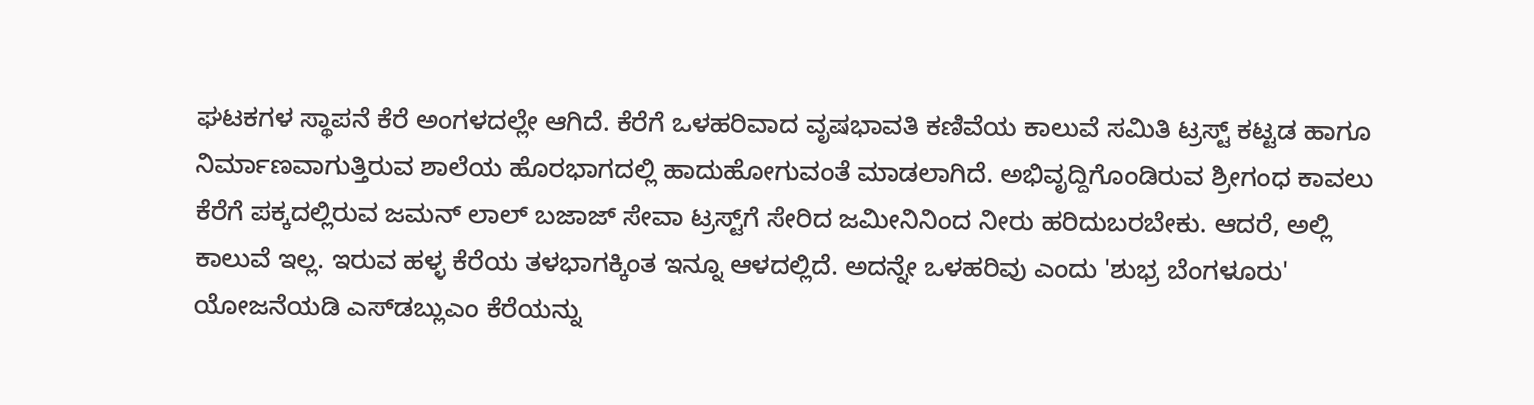ಘಟಕಗಳ ಸ್ಥಾಪನೆ ಕೆರೆ ಅಂಗಳದಲ್ಲೇ ಆಗಿದೆ. ಕೆರೆಗೆ ಒಳಹರಿವಾದ ವೃಷಭಾವತಿ ಕಣಿವೆಯ ಕಾಲುವೆ ಸಮಿತಿ ಟ್ರಸ್ಟ್‌ ಕಟ್ಟಡ ಹಾಗೂ ನಿರ್ಮಾಣವಾಗುತ್ತಿರುವ ಶಾಲೆಯ ಹೊರಭಾಗದಲ್ಲಿ ಹಾದುಹೋಗುವಂತೆ ಮಾಡಲಾಗಿದೆ. ಅಭಿವೃದ್ದಿಗೊಂಡಿರುವ ಶ್ರೀಗಂಧ ಕಾವಲು ಕೆರೆಗೆ ಪಕ್ಕದಲ್ಲಿರುವ ಜಮನ್‌ ಲಾಲ್‌ ಬಜಾಜ್‌ ಸೇವಾ ಟ್ರಸ್ಟ್‌ಗೆ ಸೇರಿದ ಜಮೀನಿನಿಂದ ನೀರು ಹರಿದುಬರಬೇಕು. ಆದರೆ, ಅಲ್ಲಿ ಕಾಲುವೆ ಇಲ್ಲ. ಇರುವ ಹಳ್ಳ ಕೆರೆಯ ತಳಭಾಗಕ್ಕಿಂತ ಇನ್ನೂ ಆಳದಲ್ಲಿದೆ. ಅದನ್ನೇ ಒಳಹರಿವು ಎಂದು 'ಶುಭ್ರ ಬೆಂಗಳೂರು' ಯೋಜನೆಯಡಿ ಎಸ್‌ಡಬ್ಲುಎಂ ಕೆರೆಯನ್ನು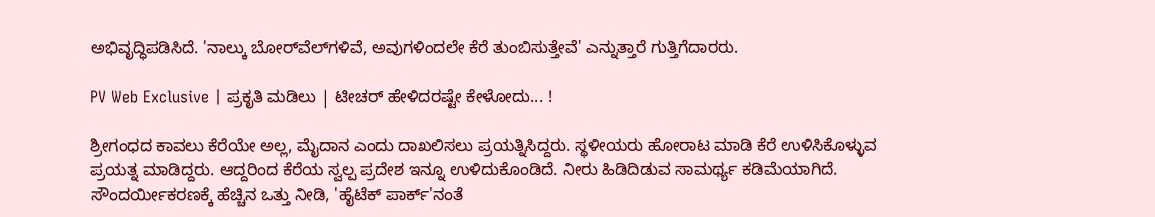ಅಭಿವೃದ್ಧಿಪಡಿಸಿದೆ. 'ನಾಲ್ಕು ಬೋರ್‌ವೆಲ್‌ಗಳಿವೆ, ಅವುಗಳಿಂದಲೇ ಕೆರೆ ತುಂಬಿಸುತ್ತೇವೆ' ಎನ್ನುತ್ತಾರೆ ಗುತ್ತಿಗೆದಾರರು.

PV Web Exclusive | ಪ್ರಕೃತಿ ಮಡಿಲು | ಟೀಚರ್‌ ಹೇಳಿದರಷ್ಟೇ ಕೇಳೋದು... !

ಶ್ರೀಗಂಧದ ಕಾವಲು ಕೆರೆಯೇ ಅಲ್ಲ, ಮೈದಾನ ಎಂದು ದಾಖಲಿಸಲು ಪ್ರಯತ್ನಿಸಿದ್ದರು. ಸ್ಥಳೀಯರು ಹೋರಾಟ ಮಾಡಿ ಕೆರೆ ಉಳಿಸಿಕೊಳ್ಳುವ ಪ್ರಯತ್ನ ಮಾಡಿದ್ದರು. ಆದ್ದರಿಂದ ಕೆರೆಯ ಸ್ವಲ್ಪ ಪ್ರದೇಶ ಇನ್ನೂ ಉಳಿದುಕೊಂಡಿದೆ. ನೀರು ಹಿಡಿದಿಡುವ ಸಾಮರ್ಥ್ಯ ಕಡಿಮೆಯಾಗಿದೆ. ಸೌಂದರ್ಯೀಕರಣಕ್ಕೆ ಹೆಚ್ಚಿನ ಒತ್ತು ನೀಡಿ, 'ಹೈಟೆಕ್‌ ಪಾರ್ಕ್‌'ನಂತೆ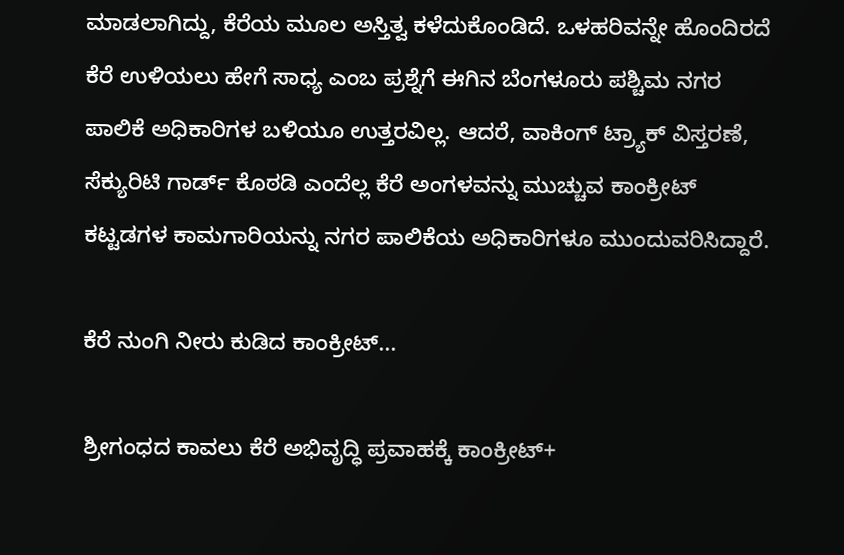ಮಾಡಲಾಗಿದ್ದು, ಕೆರೆಯ ಮೂಲ ಅಸ್ತಿತ್ವ ಕಳೆದುಕೊಂಡಿದೆ. ಒಳಹರಿವನ್ನೇ ಹೊಂದಿರದೆ ಕೆರೆ ಉಳಿಯಲು ಹೇಗೆ ಸಾಧ್ಯ ಎಂಬ ಪ್ರಶ್ನೆಗೆ ಈಗಿನ ಬೆಂಗಳೂರು ಪಶ್ಚಿಮ ನಗರ ಪಾಲಿಕೆ ಅಧಿಕಾರಿಗಳ ಬಳಿಯೂ ಉತ್ತರವಿಲ್ಲ. ಆದರೆ, ವಾಕಿಂಗ್‌ ಟ್ರ್ಯಾಕ್‌ ವಿಸ್ತರಣೆ, ಸೆಕ್ಯುರಿಟಿ ಗಾರ್ಡ್‌ ಕೊಠಡಿ ಎಂದೆಲ್ಲ ಕೆರೆ ಅಂಗಳವನ್ನು ಮುಚ್ಚುವ ಕಾಂಕ್ರೀಟ್‌ ಕಟ್ಟಡಗಳ ಕಾಮಗಾರಿಯನ್ನು ನಗರ ಪಾಲಿಕೆಯ ಅಧಿಕಾರಿಗಳೂ ಮುಂದುವರಿಸಿದ್ದಾರೆ.

ಕೆರೆ ನುಂಗಿ ನೀರು ಕುಡಿದ ಕಾಂಕ್ರೀಟ್‌...

ಶ್ರೀಗಂಧದ ಕಾವಲು ಕೆರೆ ಅಭಿವೃದ್ಧಿ ಪ್ರವಾಹಕ್ಕೆ ಕಾಂಕ್ರೀಟ್‌+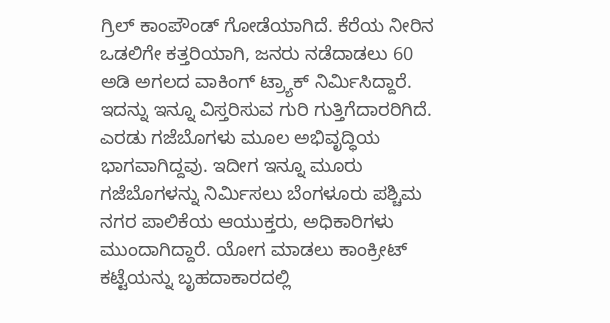ಗ್ರಿಲ್‌ ಕಾಂಪೌಂಡ್‌ ಗೋಡೆಯಾಗಿದೆ. ಕೆರೆಯ ನೀರಿನ ಒಡಲಿಗೇ ಕತ್ತರಿಯಾಗಿ, ಜನರು ನಡೆದಾಡಲು 60 ಅಡಿ ಅಗಲದ ವಾಕಿಂಗ್‌ ಟ್ರ್ಯಾಕ್‌ ನಿರ್ಮಿಸಿದ್ದಾರೆ. ಇದನ್ನು ಇನ್ನೂ ವಿಸ್ತರಿಸುವ ಗುರಿ ಗುತ್ತಿಗೆದಾರರಿಗಿದೆ. ಎರಡು ಗಜೆಬೊಗಳು ಮೂಲ ಅಭಿವೃದ್ಧಿಯ ಭಾಗವಾಗಿದ್ದವು. ಇದೀಗ ಇನ್ನೂ ಮೂರು ಗಜೆಬೊಗಳನ್ನು ನಿರ್ಮಿಸಲು ಬೆಂಗಳೂರು ಪಶ್ಚಿಮ ನಗರ ಪಾಲಿಕೆಯ ಆಯುಕ್ತರು, ಅಧಿಕಾರಿಗಳು ಮುಂದಾಗಿದ್ದಾರೆ. ಯೋಗ ಮಾಡಲು ಕಾಂಕ್ರೀಟ್‌ ಕಟ್ಟೆಯನ್ನು ಬೃಹದಾಕಾರದಲ್ಲಿ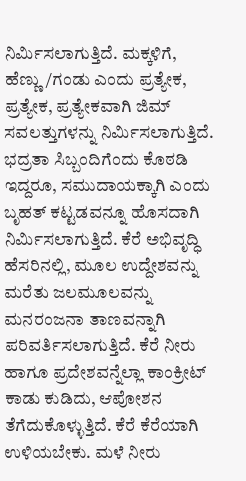ನಿರ್ಮಿಸಲಾಗುತ್ತಿದೆ. ಮಕ್ಕಳಿಗೆ, ಹೆಣ್ಣು/ಗಂಡು ಎಂದು ಪ್ರತ್ಯೇಕ, ಪ್ರತ್ಯೇಕ, ಪ್ರತ್ಯೇಕವಾಗಿ ಜಿಮ್‌ ಸವಲತ್ತುಗಳನ್ನು ನಿರ್ಮಿಸಲಾಗುತ್ತಿದೆ. ಭದ್ರತಾ ಸಿಬ್ಬಂದಿಗೆಂದು ಕೊಠಡಿ ಇದ್ದರೂ, ಸಮುದಾಯಕ್ಕಾಗಿ ಎಂದು ಬೃಹತ್ ಕಟ್ಟಡವನ್ನೂ ಹೊಸದಾಗಿ ನಿರ್ಮಿಸಲಾಗುತ್ತಿದೆ. ಕೆರೆ ಅಭಿವೃದ್ಧಿ ಹೆಸರಿನಲ್ಲಿ, ಮೂಲ ಉದ್ದೇಶವನ್ನು ಮರೆತು ಜಲಮೂಲವನ್ನು ಮನರಂಜನಾ ತಾಣವನ್ನಾಗಿ ಪರಿವರ್ತಿಸಲಾಗುತ್ತಿದೆ. ಕೆರೆ ನೀರು ಹಾಗೂ ಪ್ರದೇಶವನ್ನೆಲ್ಲಾ ಕಾಂಕ್ರೀಟ್‌ ಕಾಡು ಕುಡಿದು, ಆಪೋಶನ ತೆಗೆದುಕೊಳ್ಳುತ್ತಿದೆ. ಕೆರೆ ಕೆರೆಯಾಗಿ ಉಳಿಯಬೇಕು. ಮಳೆ ನೀರು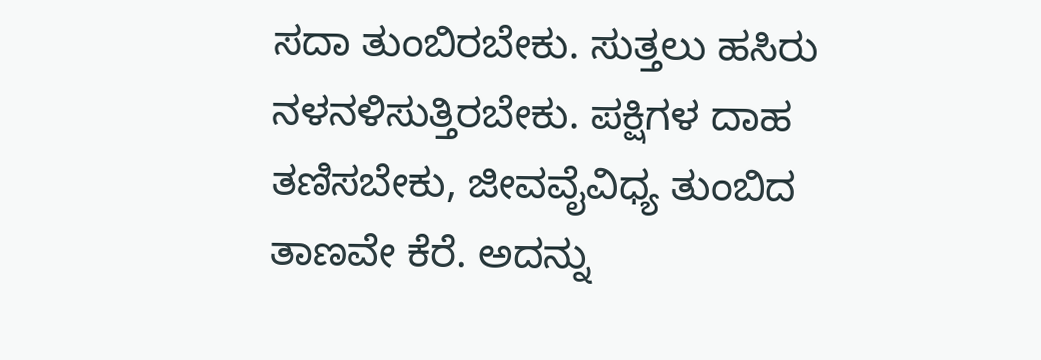ಸದಾ ತುಂಬಿರಬೇಕು. ಸುತ್ತಲು ಹಸಿರು ನಳನಳಿಸುತ್ತಿರಬೇಕು. ಪಕ್ಷಿಗಳ ದಾಹ ತಣಿಸಬೇಕು, ಜೀವವೈವಿಧ್ಯ ತುಂಬಿದ ತಾಣವೇ ಕೆರೆ. ಅದನ್ನು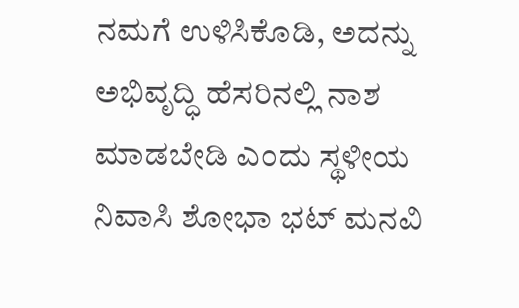ನಮಗೆ ಉಳಿಸಿಕೊಡಿ, ಅದನ್ನು ಅಭಿವೃದ್ಧಿ ಹೆಸರಿನಲ್ಲಿ ನಾಶ ಮಾಡಬೇಡಿ ಎಂದು ಸ್ಥಳೀಯ ನಿವಾಸಿ ಶೋಭಾ ಭಟ್‌ ಮನವಿ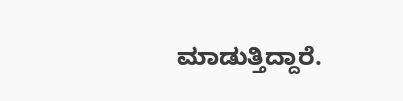ಮಾಡುತ್ತಿದ್ದಾರೆ.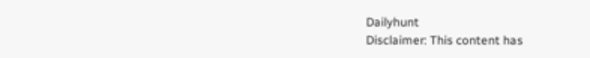Dailyhunt
Disclaimer: This content has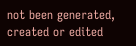not been generated, created or edited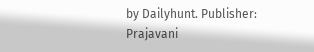by Dailyhunt. Publisher: Prajavani